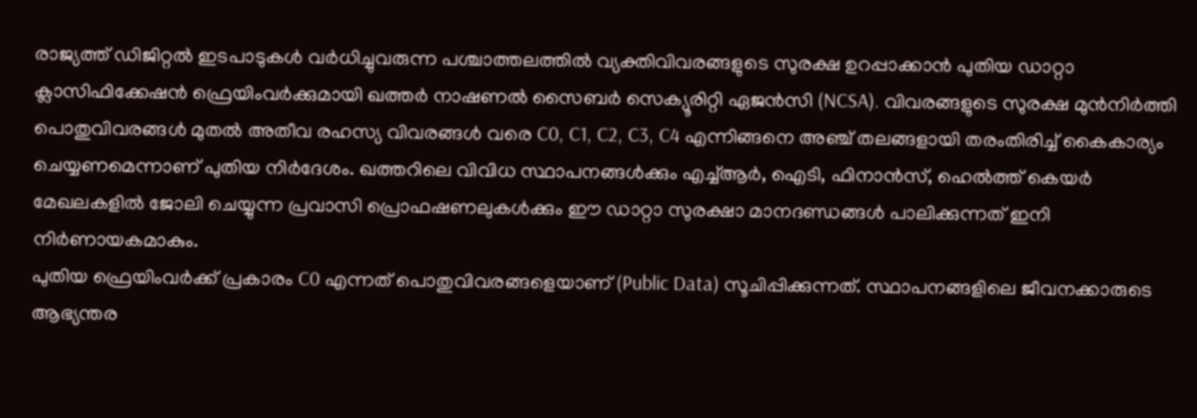രാജ്യത്ത് ഡിജിറ്റൽ ഇടപാടുകൾ വർധിച്ചുവരുന്ന പശ്ചാത്തലത്തിൽ വ്യക്തിവിവരങ്ങളുടെ സുരക്ഷ ഉറപ്പാക്കാൻ പുതിയ ഡാറ്റാ ക്ലാസിഫിക്കേഷൻ ഫ്രെയിംവർക്കുമായി ഖത്തർ നാഷണൽ സൈബർ സെക്യൂരിറ്റി ഏജൻസി (NCSA). വിവരങ്ങളുടെ സുരക്ഷ മുൻനിർത്തി പൊതുവിവരങ്ങൾ മുതൽ അതീവ രഹസ്യ വിവരങ്ങൾ വരെ C0, C1, C2, C3, C4 എന്നിങ്ങനെ അഞ്ച് തലങ്ങളായി തരംതിരിച്ച് കൈകാര്യം ചെയ്യണമെന്നാണ് പുതിയ നിർദേശം. ഖത്തറിലെ വിവിധ സ്ഥാപനങ്ങൾക്കും എച്ച്ആർ, ഐടി, ഫിനാൻസ്, ഹെൽത്ത് കെയർ മേഖലകളിൽ ജോലി ചെയ്യുന്ന പ്രവാസി പ്രൊഫഷണലുകൾക്കും ഈ ഡാറ്റാ സുരക്ഷാ മാനദണ്ഡങ്ങൾ പാലിക്കുന്നത് ഇനി നിർണായകമാകും.
പുതിയ ഫ്രെയിംവർക്ക് പ്രകാരം C0 എന്നത് പൊതുവിവരങ്ങളെയാണ് (Public Data) സൂചിപ്പിക്കുന്നത്. സ്ഥാപനങ്ങളിലെ ജീവനക്കാരുടെ ആഭ്യന്തര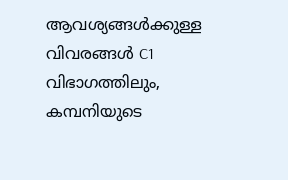ആവശ്യങ്ങൾക്കുള്ള വിവരങ്ങൾ C1 വിഭാഗത്തിലും, കമ്പനിയുടെ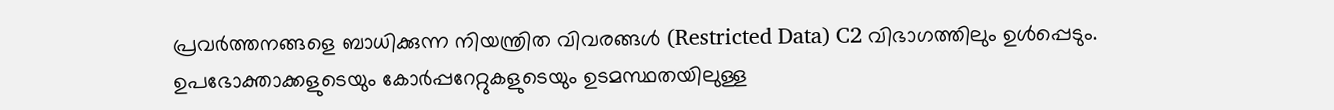പ്രവർത്തനങ്ങളെ ബാധിക്കുന്ന നിയന്ത്രിത വിവരങ്ങൾ (Restricted Data) C2 വിഭാഗത്തിലും ഉൾപ്പെടും. ഉപഭോക്താക്കളുടെയും കോർപ്പറേറ്റുകളുടെയും ഉടമസ്ഥതയിലുള്ള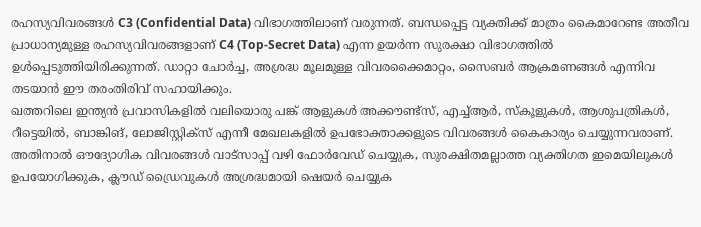രഹസ്യവിവരങ്ങൾ C3 (Confidential Data) വിഭാഗത്തിലാണ് വരുന്നത്. ബന്ധപ്പെട്ട വ്യക്തിക്ക് മാത്രം കൈമാറേണ്ട അതീവ പ്രാധാന്യമുള്ള രഹസ്യവിവരങ്ങളാണ് C4 (Top-Secret Data) എന്ന ഉയർന്ന സുരക്ഷാ വിഭാഗത്തിൽ ഉൾപ്പെടുത്തിയിരിക്കുന്നത്. ഡാറ്റാ ചോർച്ച, അശ്രദ്ധ മൂലമുള്ള വിവരക്കൈമാറ്റം, സൈബർ ആക്രമണങ്ങൾ എന്നിവ തടയാൻ ഈ തരംതിരിവ് സഹായിക്കും.
ഖത്തറിലെ ഇന്ത്യൻ പ്രവാസികളിൽ വലിയൊരു പങ്ക് ആളുകൾ അക്കൗണ്ട്സ്, എച്ച്ആർ, സ്കൂളുകൾ, ആശുപത്രികൾ, റീട്ടെയിൽ, ബാങ്കിങ്, ലോജിസ്റ്റിക്സ് എന്നീ മേഖലകളിൽ ഉപഭോക്താക്കളുടെ വിവരങ്ങൾ കൈകാര്യം ചെയ്യുന്നവരാണ്. അതിനാൽ ഔദ്യോഗിക വിവരങ്ങൾ വാട്സാപ്പ് വഴി ഫോർവേഡ് ചെയ്യുക, സുരക്ഷിതമല്ലാത്ത വ്യക്തിഗത ഇമെയിലുകൾ ഉപയോഗിക്കുക, ക്ലൗഡ് ഡ്രൈവുകൾ അശ്രദ്ധമായി ഷെയർ ചെയ്യുക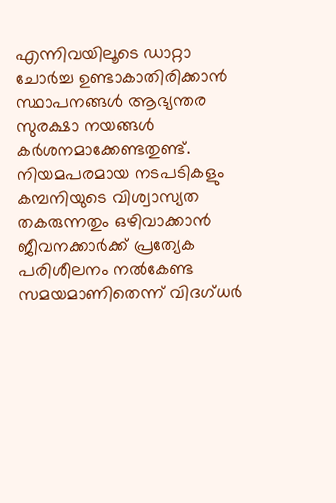എന്നിവയിലൂടെ ഡാറ്റാ ചോർച്ച ഉണ്ടാകാതിരിക്കാൻ സ്ഥാപനങ്ങൾ ആഭ്യന്തര സുരക്ഷാ നയങ്ങൾ കർശനമാക്കേണ്ടതുണ്ട്. നിയമപരമായ നടപടികളും കമ്പനിയുടെ വിശ്വാസ്യത തകരുന്നതും ഒഴിവാക്കാൻ ജീവനക്കാർക്ക് പ്രത്യേക പരിശീലനം നൽകേണ്ട സമയമാണിതെന്ന് വിദഗ്ധർ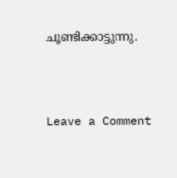ചൂണ്ടിക്കാട്ടുന്നു.



Leave a Comment